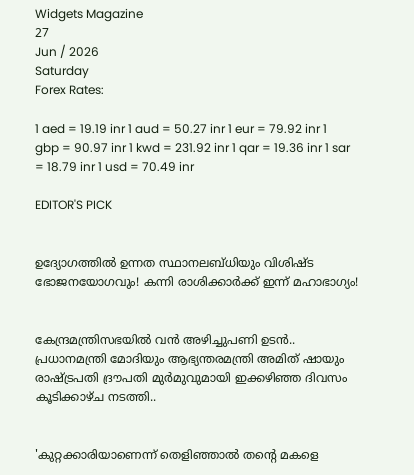Widgets Magazine
27
Jun / 2026
Saturday
Forex Rates:

1 aed = 19.19 inr 1 aud = 50.27 inr 1 eur = 79.92 inr 1 gbp = 90.97 inr 1 kwd = 231.92 inr 1 qar = 19.36 inr 1 sar = 18.79 inr 1 usd = 70.49 inr

EDITOR'S PICK


ഉദ്യോഗത്തിൽ ഉന്നത സ്ഥാനലബ്ധിയും വിശിഷ്ട ഭോജനയോഗവും! കന്നി രാശിക്കാർക്ക് ഇന്ന് മഹാഭാഗ്യം!


കേന്ദ്രമന്ത്രിസഭയിൽ വൻ അഴിച്ചുപണി ഉടൻ.. പ്രധാനമന്ത്രി മോദിയും ആഭ്യന്തരമന്ത്രി അമിത് ഷായും രാഷ്ട്രപതി ദ്രൗപതി മുർമുവുമായി ഇക്കഴിഞ്ഞ ദിവസം കൂടിക്കാഴ്ച നടത്തി..


'കുറ്റക്കാരിയാണെന്ന് തെളിഞ്ഞാൽ തന്റെ മകളെ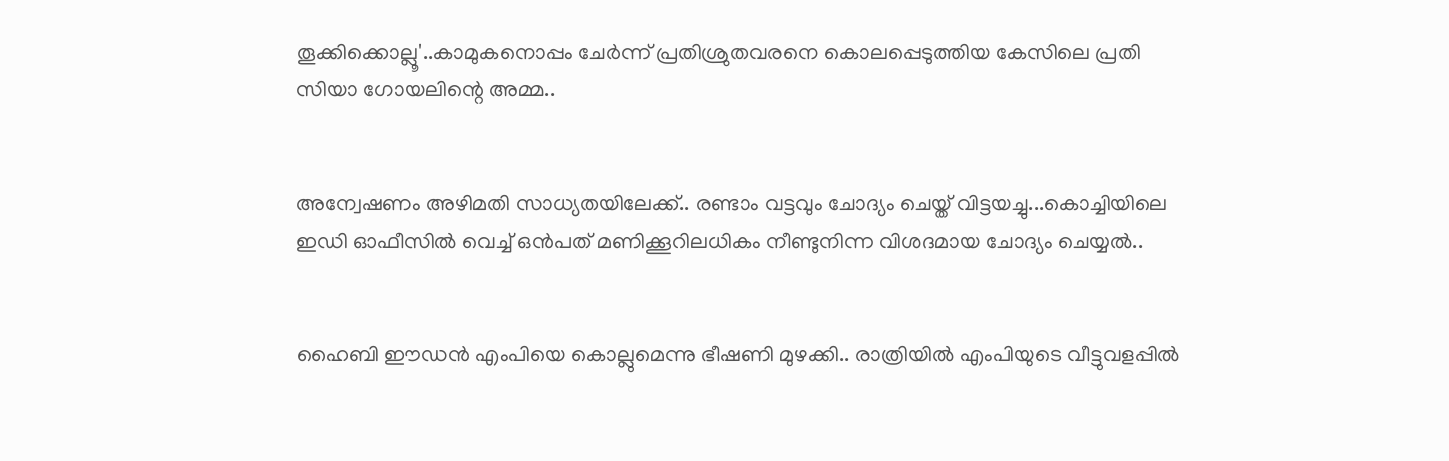തൂക്കിക്കൊല്ലൂ'..കാമുകനൊപ്പം ചേർന്ന് പ്രതിശ്രുതവരനെ കൊലപ്പെടുത്തിയ കേസിലെ പ്രതി സിയാ ഗോയലിന്റെ അമ്മ..


അന്വേഷണം അഴിമതി സാധ്യതയിലേക്ക്.. രണ്ടാം വട്ടവും ചോദ്യം ചെയ്ത് വിട്ടയച്ചു...കൊച്ചിയിലെ ഇഡി ഓഫീസില്‍ വെച്ച് ഒന്‍പത് മണിക്കൂറിലധികം നീണ്ടുനിന്ന വിശദമായ ചോദ്യം ചെയ്യൽ..


ഹൈബി ഈഡന്‍ എംപിയെ കൊല്ലുമെന്നു ഭീഷണി മുഴക്കി.. രാത്രിയില്‍ എംപിയുടെ വീട്ടുവളപ്പില്‍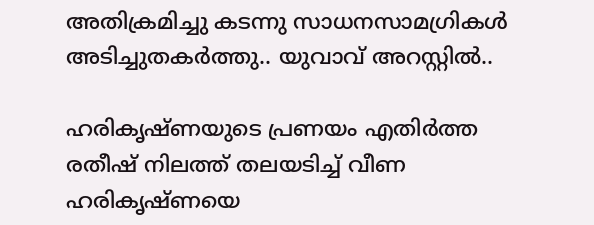അതിക്രമിച്ചു കടന്നു സാധനസാമഗ്രികള്‍ അടിച്ചുതകര്‍ത്തു.. യുവാവ് അറസ്റ്റില്‍..

ഹരികൃഷ്ണയുടെ പ്രണയം എതിർത്ത രതീഷ് നിലത്ത് തലയടിച്ച് വീണ ഹരികൃഷ്ണയെ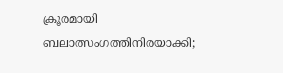ക്രൂരമായി ബലാത്സംഗത്തിനിരയാക്കി;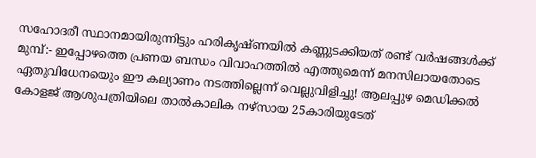സഹോദരീ സ്ഥാനമായിരുന്നിട്ടും ഹരികൃഷ്ണയിൽ കണ്ണുടക്കിയത് രണ്ട് വർഷങ്ങൾക്ക് മുമ്പ്:- ഇപ്പോഴത്തെ പ്രണയ ബന്ധം വിവാഹത്തിൽ എത്തുമെന്ന് മനസിലായതോടെ ഏതുവിധേനയെും ഈ കല്യാണം നടത്തില്ലെന്ന് വെല്ലുവിളിച്ചു! ആലപ്പുഴ മെഡിക്കൽ കോളജ് ആശുപത്രിയിലെ താൽകാലിക നഴ്സായ 25കാരിയുടേത്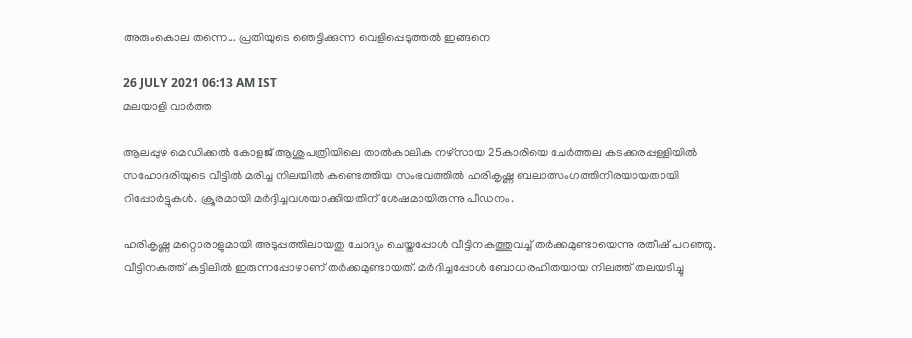അരുംകൊല തന്നെ... പ്രതിയുടെ ഞെട്ടിക്കുന്ന വെളിപ്പെടുത്തൽ ഇങ്ങനെ

26 JULY 2021 06:13 AM IST
മലയാളി വാര്‍ത്ത

ആലപ്പുഴ മെഡിക്കൽ കോളജ് ആശുപത്രിയിലെ താൽകാലിക നഴ്സായ 25കാരിയെ ചേർത്തല കടക്കരപ്പള്ളിയിൽ സഹോദരിയുടെ വീട്ടിൽ മരിച്ച നിലയിൽ കണ്ടെത്തിയ സംഭവത്തിൽ ഹരികൃഷ്ണ ബലാത്സംഗത്തിനിരയായതായി റിപ്പോർട്ടുകൾ. ക്രൂരമായി മർദ്ദിച്ചവശയാക്കിയതിന് ശേഷമായിരുന്നു പീഡനം.

ഹരികൃഷ്ണ മറ്റൊരാളുമായി അടുപ്പത്തിലായതു ചോദ്യം ചെയ്തപ്പോൾ വീട്ടിനകത്തുവച്ച് തർക്കമുണ്ടായെന്നു രതീഷ് പറഞ്ഞു. വീട്ടിനകത്ത് കട്ടിലിൽ ഇരുന്നപ്പോഴാണ് തർക്കമുണ്ടായത്. മര്‍ദിച്ചപ്പോള്‍ ബോധരഹിതയായ നിലത്ത് തലയടിച്ചു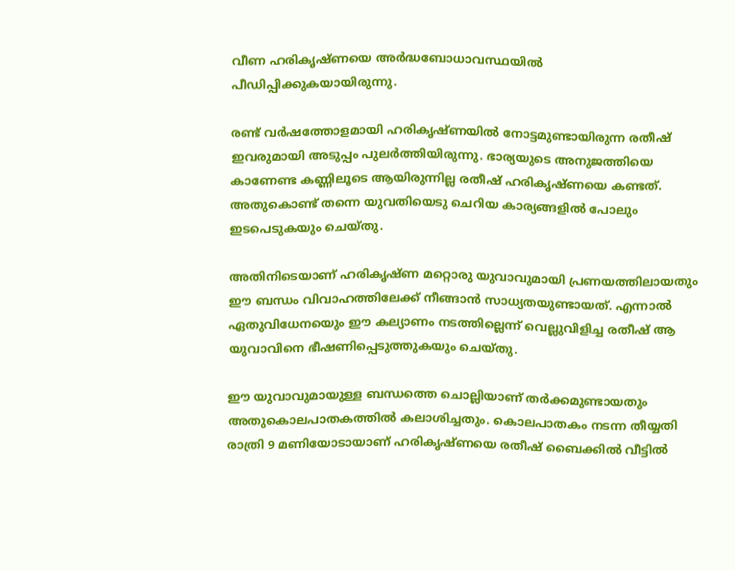വീണ ഹരികൃഷ്ണയെ അർദ്ധബോധാവസ്ഥയിൽ പീഡിപ്പിക്കുകയായിരുന്നു.

രണ്ട് വര്‍ഷത്തോളമായി ഹരികൃഷ്ണയില്‍ നോട്ടമുണ്ടായിരുന്ന രതീഷ് ഇവരുമായി അടുപ്പം പുലര്‍ത്തിയിരുന്നു. ഭാര്യയുടെ അനുജത്തിയെ കാണേണ്ട കണ്ണിലൂടെ ആയിരുന്നില്ല രതീഷ് ഹരികൃഷ്ണയെ കണ്ടത്. അതുകൊണ്ട് തന്നെ യുവതിയെടു ചെറിയ കാര്യങ്ങളില്‍ പോലും ഇടപെടുകയും ചെയ്തു.

അതിനിടെയാണ് ഹരികൃഷ്ണ മറ്റൊരു യുവാവുമായി പ്രണയത്തിലായതും ഈ ബന്ധം വിവാഹത്തിലേക്ക് നീങ്ങാന്‍ സാധ്യതയുണ്ടായത്. എന്നാല്‍ ഏതുവിധേനയെും ഈ കല്യാണം നടത്തില്ലെന്ന് വെല്ലുവിളിച്ച രതീഷ് ആ യുവാവിനെ ഭീഷണിപ്പെടുത്തുകയും ചെയ്തു.

ഈ യുവാവുമായുള്ള ബന്ധത്തെ ചൊല്ലിയാണ് തര്‍ക്കമുണ്ടായതും അതുകൊലപാതകത്തില്‍ കലാശിച്ചതും. കൊലപാതകം നടന്ന തീയ്യതി രാത്രി 9 മണിയോടായാണ് ഹരികൃഷ്ണയെ രതീഷ് ബൈക്കില്‍ വീട്ടില്‍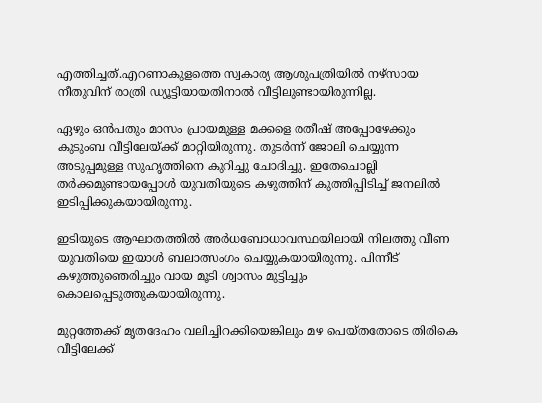എത്തിച്ചത്.എറണാകുളത്തെ സ്വകാര്യ ആശുപത്രിയിൽ നഴ്സായ നീതുവിന് രാത്രി ഡ്യൂട്ടിയായതിനാൽ വീട്ടിലുണ്ടായിരുന്നില്ല.

ഏഴും ഒൻപതും മാസം പ്രായമുള്ള മക്കളെ രതീഷ് അപ്പോഴേക്കും കുടുംബ വീട്ടിലേയ്ക്ക് മാറ്റിയിരുന്നു. തുടര്‍ന്ന് ജോലി ചെയ്യുന്ന അടുപ്പമുള്ള സുഹൃത്തിനെ കുറിച്ചു ചോദിച്ചു. ഇതേചൊല്ലി തര്‍ക്കമുണ്ടായപ്പോള്‍ യുവതിയുടെ കഴുത്തിന് കുത്തിപ്പിടിച്ച്‌ ജനലില്‍ ഇടിപ്പിക്കുകയായിരുന്നു.

ഇടിയുടെ ആഘാതത്തില്‍ അര്‍ധബോധാവസ്ഥയിലായി നിലത്തു വീണ യുവതിയെ ഇയാള്‍ ബലാത്സംഗം ചെയ്യുകയായിരുന്നു. പിന്നീട് കഴുത്തുഞെരിച്ചും വായ മൂടി ശ്വാസം മുട്ടിച്ചും കൊലപ്പെടുത്തുകയായിരുന്നു.

മുറ്റത്തേക്ക് മൃതദേഹം വലിച്ചിറക്കിയെങ്കിലും മഴ പെയ്‌തതോടെ തിരികെ വീട്ടിലേക്ക്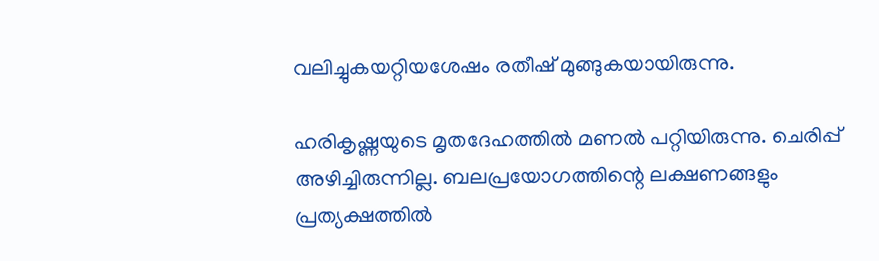വലിച്ചുകയറ്റിയശേഷം രതീഷ് മുങ്ങുകയായിരുന്നു.

ഹരികൃഷ്ണയുടെ മൃതദേഹത്തില്‍ മണല്‍ പറ്റിയിരുന്നു. ചെരിപ്പ് അഴിച്ചിരുന്നില്ല. ബലപ്രയോഗത്തിന്റെ ലക്ഷണങ്ങളും പ്രത്യക്ഷത്തില്‍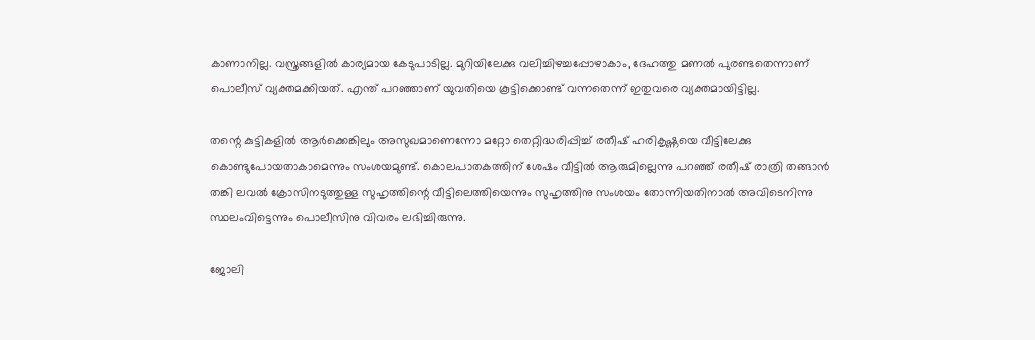കാണാനില്ല. വസ്ത്രങ്ങളില്‍ കാര്യമായ കേടുപാടില്ല. മുറിയിലേക്കു വലിച്ചിഴച്ചപ്പോഴാകാം, ദേഹത്തു മണല്‍ പുരണ്ടതെന്നാണ് പൊലീസ് വ്യക്തമക്കിയത്. എന്ത് പറഞ്ഞാണ് യുവതിയെ കൂട്ടിക്കൊണ്ട് വന്നതെന്ന് ഇതുവരെ വ്യക്തമായിട്ടില്ല.

തന്റെ കുട്ടികളില്‍ ആര്‍ക്കെങ്കിലും അസുഖമാണെന്നോ മറ്റോ തെറ്റിദ്ധരിപ്പിച്ച്‌ രതീഷ് ഹരികൃഷ്ണയെ വീട്ടിലേക്കു കൊണ്ടുപോയതാകാമെന്നും സംശയമുണ്ട്. കൊലപാതകത്തിന് ശേഷം വീട്ടില്‍ ആരുമില്ലെന്നു പറഞ്ഞ് രതീഷ് രാത്രി തങ്ങാന്‍ തങ്കി ലവല്‍ ക്രോസിനടുത്തുള്ള സുഹൃത്തിന്റെ വീട്ടിലെത്തിയെന്നും സുഹൃത്തിനു സംശയം തോന്നിയതിനാല്‍ അവിടെനിന്നു സ്ഥലംവിട്ടെന്നും പൊലീസിനു വിവരം ലഭിച്ചിരുന്നു.

ജോലി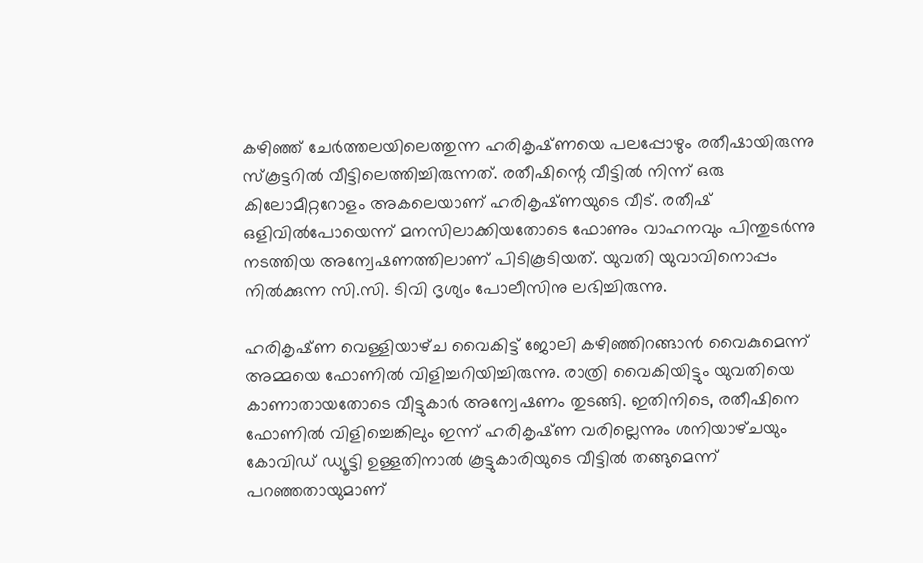കഴിഞ്ഞ് ചേര്‍ത്തലയിലെത്തുന്ന ഹരികൃഷ്‌ണയെ പലപ്പോഴും രതീഷായിരുന്നു സ്‌കൂട്ടറില്‍ വീട്ടിലെത്തിച്ചിരുന്നത്‌. രതീഷിന്റെ വീട്ടില്‍ നിന്ന്‌ ഒരു കിലോമീറ്ററോളം അകലെയാണ്‌ ഹരികൃഷ്‌ണയുടെ വീട്‌. രതീഷ്‌ ഒളിവില്‍പോയെന്ന് മനസിലാക്കിയതോടെ ഫോണും വാഹനവും പിന്തുടര്‍ന്നു നടത്തിയ അന്വേഷണത്തിലാണ്‌ പിടികൂടിയത്‌. യുവതി യുവാവിനൊപ്പം നില്‍ക്കുന്ന സി.സി. ടിവി ദൃശ്യം പോലീസിനു ലഭിച്ചിരുന്നു.

ഹരികൃഷ്‌ണ വെള്ളിയാഴ്‌ച വൈകിട്ട്‌ ജോലി കഴിഞ്ഞിറങ്ങാന്‍ വൈകുമെന്ന്‌ അമ്മയെ ഫോണില്‍ വിളിച്ചറിയിച്ചിരുന്നു. രാത്രി വൈകിയിട്ടും യുവതിയെ കാണാതായതോടെ വീട്ടുകാര്‍ അന്വേഷണം തുടങ്ങി. ഇതിനിടെ, രതീഷിനെ ഫോണില്‍ വിളിച്ചെങ്കിലും ഇന്ന്‌ ഹരികൃഷ്‌ണ വരില്ലെന്നും ശനിയാഴ്‌ചയും കോവിഡ്‌ ഡ്യൂട്ടി ഉള്ളതിനാല്‍ കൂട്ടുകാരിയുടെ വീട്ടില്‍ തങ്ങുമെന്ന്‌ പറഞ്ഞതായുമാണ്‌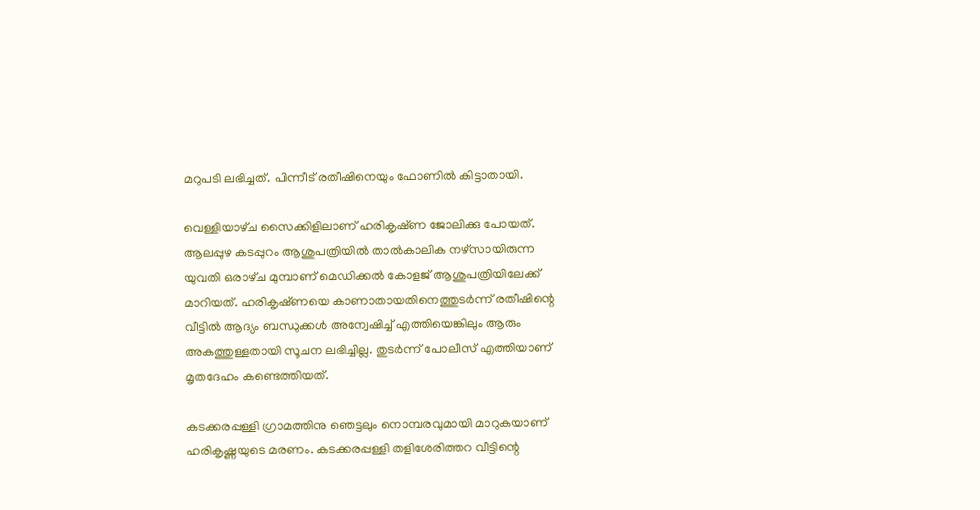മറുപടി ലഭിച്ചത്‌. പിന്നീട്‌ രതീഷിനെയും ഫോണില്‍ കിട്ടാതായി.

വെള്ളിയാഴ്‌ച സൈക്കിളിലാണ്‌ ഹരികൃഷ്‌ണ ജോലിക്കു പോയത്‌. ആലപ്പുഴ കടപ്പുറം ആശുപത്രിയില്‍ താല്‍കാലിക നഴ്‌സായിരുന്ന യുവതി ഒരാഴ്‌ച മുമ്പാണ്‌ മെഡിക്കല്‍ കോളജ്‌ ആശുപത്രിയിലേക്ക്‌ മാറിയത്‌. ഹരികൃഷ്‌ണയെ കാണാതായതിനെത്തുടര്‍ന്ന്‌ രതീഷിന്റെ വീട്ടില്‍ ആദ്യം ബന്ധുക്കള്‍ അന്വേഷിച്ച്‌ എത്തിയെങ്കിലും ആരും അകത്തുള്ളതായി സൂചന ലഭിച്ചില്ല. തുടര്‍ന്ന്‌ പോലീസ്‌ എത്തിയാണ്‌ മൃതദേഹം കണ്ടെത്തിയത്‌.

കടക്കരപ്പള്ളി ഗ്രാമത്തിനു ഞെട്ടലും നൊമ്പരവുമായി മാറുകയാണ് ഹരികൃഷ്ണയുടെ മരണം. കടക്കരപ്പള്ളി തളിശേരിത്തറ വീട്ടിന്റെ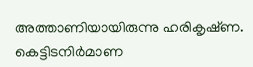അത്താണിയായിരുന്നു ഹരികൃഷ്‌ണ. കെട്ടിടനിര്‍മാണ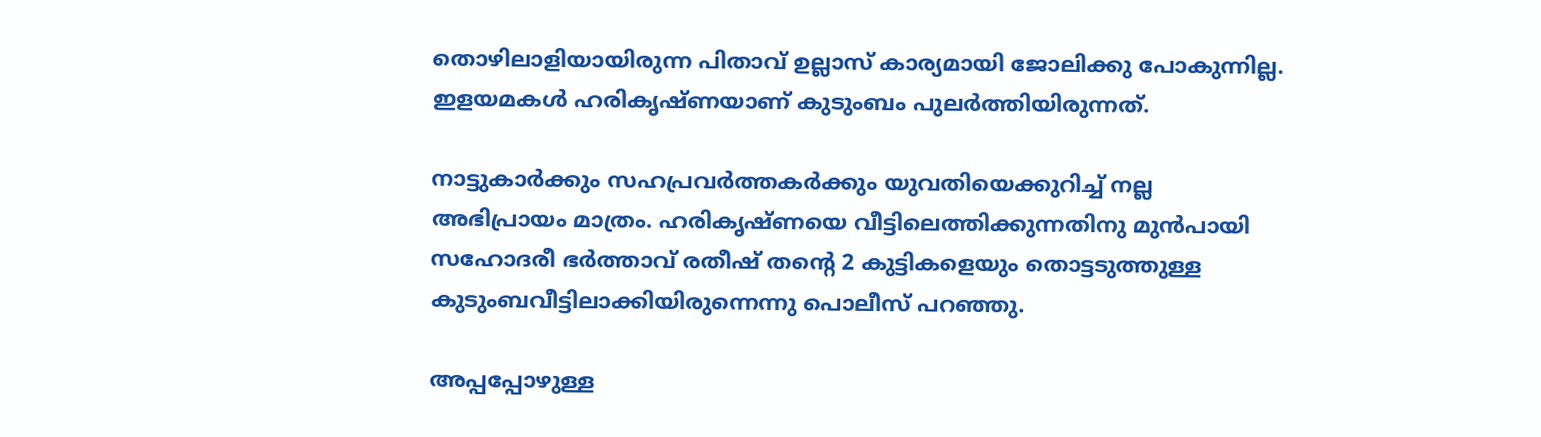തൊഴിലാളിയായിരുന്ന പിതാവ്‌ ഉല്ലാസ്‌ കാര്യമായി ജോലിക്കു പോകുന്നില്ല. ഇളയമകള്‍ ഹരികൃഷ്‌ണയാണ്‌ കുടുംബം പുലര്‍ത്തിയിരുന്നത്‌.

നാട്ടുകാര്‍ക്കും സഹപ്രവര്‍ത്തകര്‍ക്കും യുവതിയെക്കുറിച്ച്‌ നല്ല അഭിപ്രായം മാത്രം. ഹരികൃഷ്ണയെ വീട്ടിലെത്തിക്കുന്നതിനു മുൻപായി സഹോദരീ ഭർത്താവ് രതീഷ് തന്റെ 2 കുട്ടികളെയും തൊട്ടടുത്തുള്ള കുടുംബവീട്ടിലാക്കിയിരുന്നെന്നു പൊലീസ് പറഞ്ഞു.

അപ്പപ്പോഴുള്ള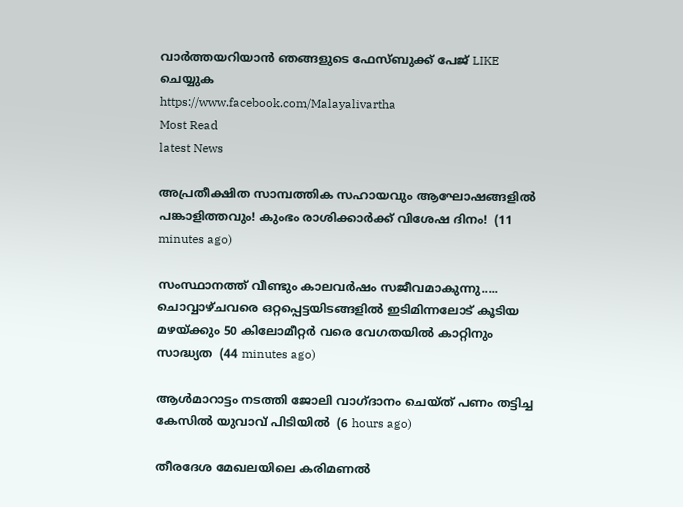വാര്‍ത്തയറിയാന്‍ ഞങ്ങളുടെ ഫേസ്‌ബുക്ക്‌ പേജ് LIKE ചെയ്യുക
https://www.facebook.com/Malayalivartha
Most Read
latest News

അപ്രതീക്ഷിത സാമ്പത്തിക സഹായവും ആഘോഷങ്ങളിൽ പങ്കാളിത്തവും! കുംഭം രാശിക്കാർക്ക് വിശേഷ ദിനം!  (11 minutes ago)

സംസ്ഥാനത്ത് വീണ്ടും കാലവർഷം സജീവമാകുന്നു..... ചൊവ്വാഴ്ചവരെ ഒറ്റപ്പെട്ടയിടങ്ങളിൽ ഇടിമിന്നലോട് കൂടിയ മഴയ്ക്കും 50 കിലോമീറ്റർ വരെ വേഗതയിൽ കാറ്റിനും സാദ്ധ്യത  (44 minutes ago)

ആള്‍മാറാട്ടം നടത്തി ജോലി വാഗ്ദാനം ചെയ്ത് പണം തട്ടിച്ച കേസില്‍ യുവാവ് പിടിയില്‍  (6 hours ago)

തീരദേശ മേഖലയിലെ കരിമണല്‍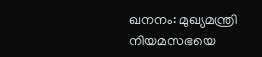ഖനനം: മുഖ്യമന്ത്രി നിയമസഭയെ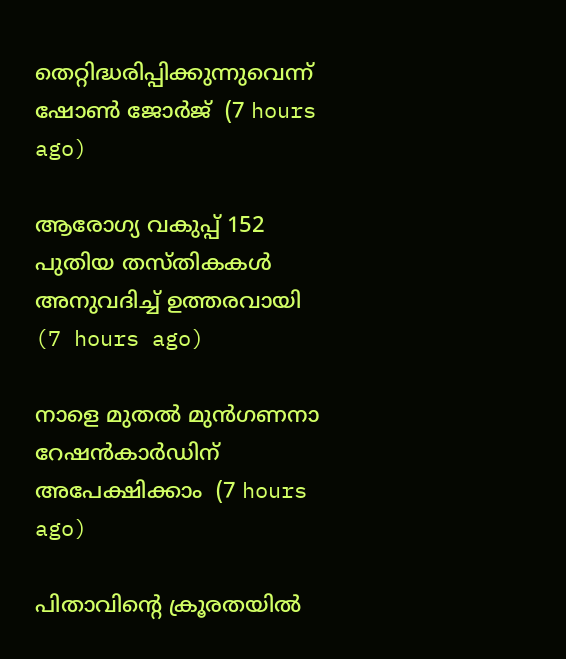തെറ്റിദ്ധരിപ്പിക്കുന്നുവെന്ന് ഷോണ്‍ ജോര്‍ജ്  (7 hours ago)

ആരോഗ്യ വകുപ്പ് 152 പുതിയ തസ്തികകള്‍ അനുവദിച്ച് ഉത്തരവായി  (7 hours ago)

നാളെ മുതല്‍ മുന്‍ഗണനാ റേഷന്‍കാര്‍ഡിന് അപേക്ഷിക്കാം  (7 hours ago)

പിതാവിന്റെ ക്രൂരതയില്‍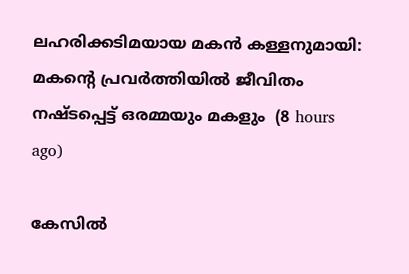ലഹരിക്കടിമയായ മകന്‍ കള്ളനുമായി: മകന്റെ പ്രവര്‍ത്തിയില്‍ ജീവിതം നഷ്ടപ്പെട്ട് ഒരമ്മയും മകളും  (8 hours ago)

കേസില്‍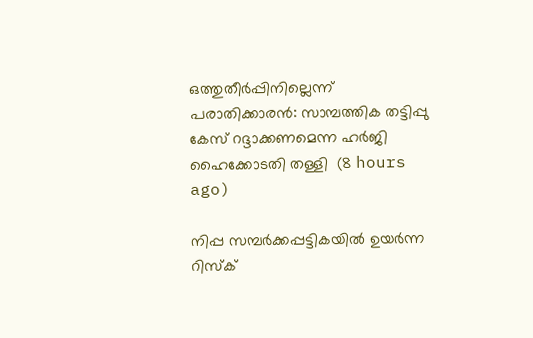ഒത്തുതീര്‍പ്പിനില്ലെന്ന് പരാതിക്കാരന്‍: സാമ്പത്തിക തട്ടിപ്പു കേസ് റദ്ദാക്കണമെന്ന ഹര്‍ജി ഹൈക്കോടതി തള്ളി  (8 hours ago)

നിപ്പ സമ്പര്‍ക്കപ്പട്ടികയില്‍ ഉയര്‍ന്ന റിസ്‌ക്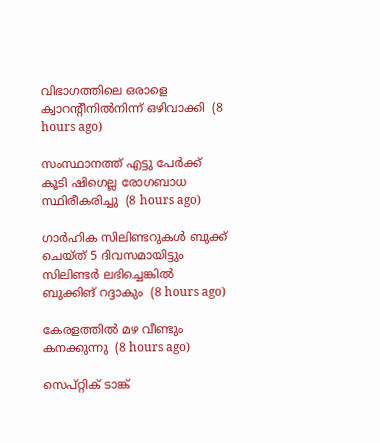വിഭാഗത്തിലെ ഒരാളെ ക്വാറന്റീനില്‍നിന്ന് ഒഴിവാക്കി  (8 hours ago)

സംസ്ഥാനത്ത് എട്ടു പേര്‍ക്ക് കൂടി ഷിഗെല്ല രോഗബാധ സ്ഥിരീകരിച്ചു  (8 hours ago)

ഗാര്‍ഹിക സിലിണ്ടറുകള്‍ ബുക്ക് ചെയ്ത് 5 ദിവസമായിട്ടും സിലിണ്ടര്‍ ലഭിച്ചെങ്കില്‍ ബുക്കിങ് റദ്ദാകും  (8 hours ago)

കേരളത്തില്‍ മഴ വീണ്ടും കനക്കുന്നു  (8 hours ago)

സെപ്റ്റിക് ടാങ്ക്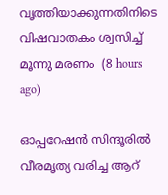വൃത്തിയാക്കുന്നതിനിടെ വിഷവാതകം ശ്വസിച്ച് മൂന്നു മരണം  (8 hours ago)

ഓപ്പറേഷന്‍ സിന്ദൂരില്‍ വീരമൃത്യ വരിച്ച ആറ്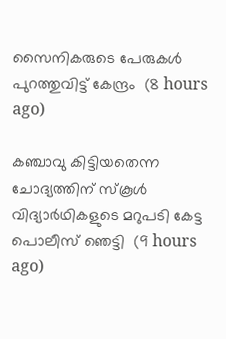സൈനികരുടെ പേരുകള്‍ പുറത്തുവിട്ട് കേന്ദ്രം  (8 hours ago)

കഞ്ചാവു കിട്ടിയതെന്ന ചോദ്യത്തിന് സ്‌കൂള്‍ വിദ്യാര്‍ഥികളുടെ മറുപടി കേട്ട പൊലീസ് ഞെട്ടി  (9 hours ago)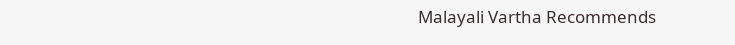Malayali Vartha Recommends